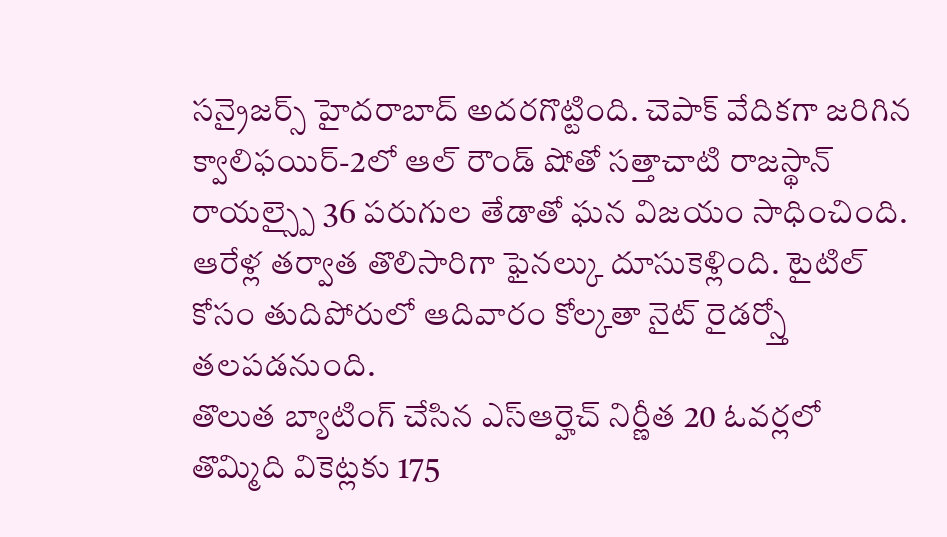సన్రైజర్స్ హైదరాబాద్ అదరగొట్టింది. చెపాక్ వేదికగా జరిగిన క్వాలిఫయిర్-2లో ఆల్ రౌండ్ షోతో సత్తాచాటి రాజస్థాన్ రాయల్స్పై 36 పరుగుల తేడాతో ఘన విజయం సాధించింది. ఆరేళ్ల తర్వాత తొలిసారిగా ఫైనల్కు దూసుకెళ్లింది. టైటిల్ కోసం తుదిపోరులో ఆదివారం కోల్కతా నైట్ రైడర్స్తో తలపడనుంది.
తొలుత బ్యాటింగ్ చేసిన ఎస్ఆర్హెచ్ నిర్ణీత 20 ఓవర్లలో తొమ్మిది వికెట్లకు 175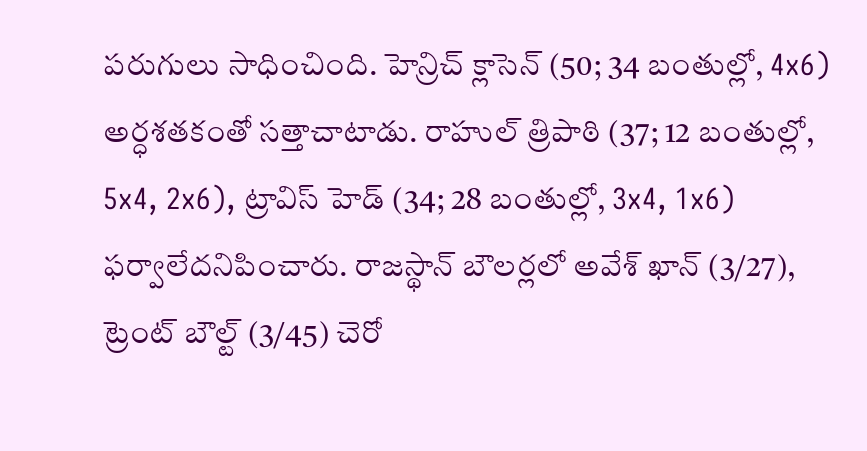పరుగులు సాధించింది. హెన్రిచ్ క్లాసెన్ (50; 34 బంతుల్లో, 4x6) అర్ధశతకంతో సత్తాచాటాడు. రాహుల్ త్రిపాఠి (37; 12 బంతుల్లో, 5x4, 2x6), ట్రావిస్ హెడ్ (34; 28 బంతుల్లో, 3x4, 1x6) ఫర్వాలేదనిపించారు. రాజస్థాన్ బౌలర్లలో అవేశ్ ఖాన్ (3/27), ట్రెంట్ బౌల్ట్ (3/45) చెరో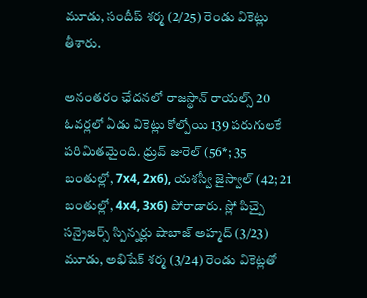మూడు, సందీప్ శర్మ (2/25) రెండు వికెట్లు తీశారు.

అనంతరం ఛేదనలో రాజస్థాన్ రాయల్స్ 20 ఓవర్లలో ఏడు వికెట్లు కోల్పోయి 139 పరుగులకే పరిమితమైంది. ధ్రువ్ జురెల్ (56*; 35 బంతుల్లో, 7x4, 2x6), యశస్వీ జైస్వాల్ (42; 21 బంతుల్లో, 4x4, 3x6) పోరాడారు. స్లో పిచ్పై సన్రైజర్స్ స్పిన్నర్లు షాబాజ్ అహ్మద్ (3/23) మూడు, అభిషేక్ శర్మ (3/24) రెండు వికెట్లతో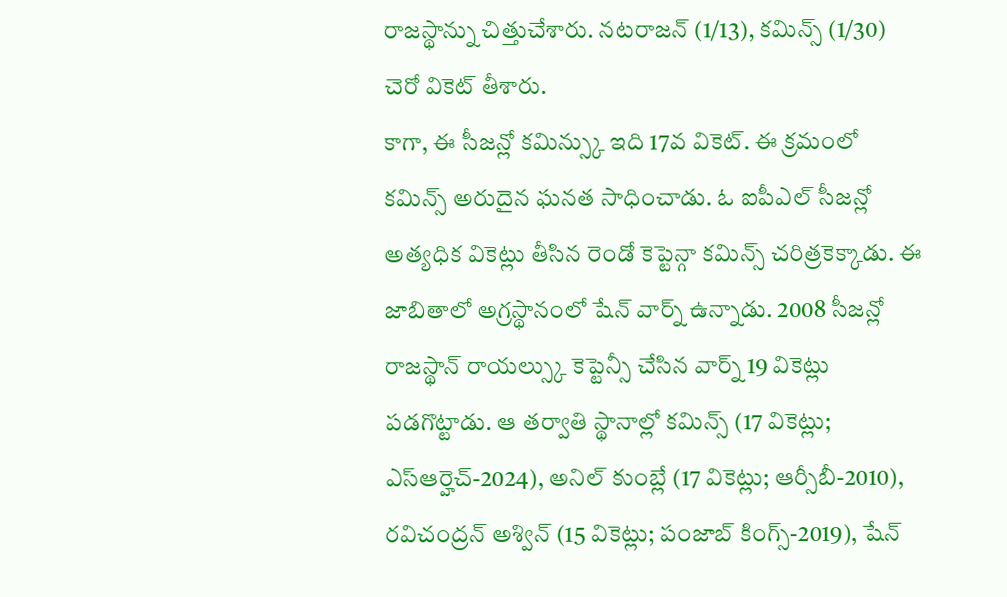రాజస్థాన్ను చిత్తుచేశారు. నటరాజన్ (1/13), కమిన్స్ (1/30) చెరో వికెట్ తీశారు.
కాగా, ఈ సీజన్లో కమిన్స్కు ఇది 17వ వికెట్. ఈ క్రమంలో కమిన్స్ అరుదైన ఘనత సాధించాడు. ఓ ఐపీఎల్ సీజన్లో అత్యధిక వికెట్లు తీసిన రెండో కెప్టెన్గా కమిన్స్ చరిత్రకెక్కాడు. ఈ జాబితాలో అగ్రస్థానంలో షేన్ వార్న్ ఉన్నాడు. 2008 సీజన్లో రాజస్థాన్ రాయల్స్కు కెప్టెన్సీ చేసిన వార్న్ 19 వికెట్లు పడగొట్టాడు. ఆ తర్వాతి స్థానాల్లో కమిన్స్ (17 వికెట్లు; ఎస్ఆర్హెచ్-2024), అనిల్ కుంబ్లే (17 వికెట్లు; ఆర్సీబీ-2010), రవిచంద్రన్ అశ్విన్ (15 వికెట్లు; పంజాబ్ కింగ్స్-2019), షేన్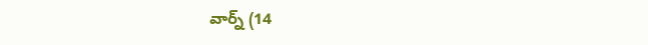వార్న్ (14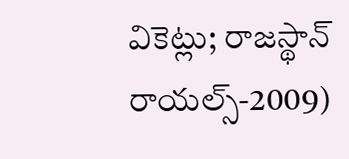వికెట్లు; రాజస్థాన్ రాయల్స్-2009)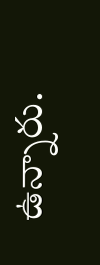ఉన్నారు.